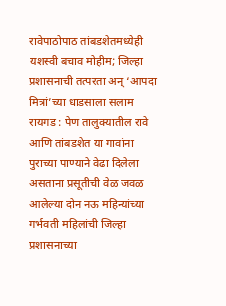रावेपाठोपाठ तांबडशेतमध्येही यशस्वी बचाव मोहीम; जिल्हा प्रशासनाची तत्परता अन् ‘आपदा मित्रां’च्या धाडसाला सलाम
रायगड : पेण तालुक्यातील रावे आणि तांबडशेत या गावांना पुराच्या पाण्याने वेढा दिलेला असताना प्रसूतीची वेळ जवळ आलेल्या दोन नऊ महिन्यांच्या गर्भवती महिलांची जिल्हा प्रशासनाच्या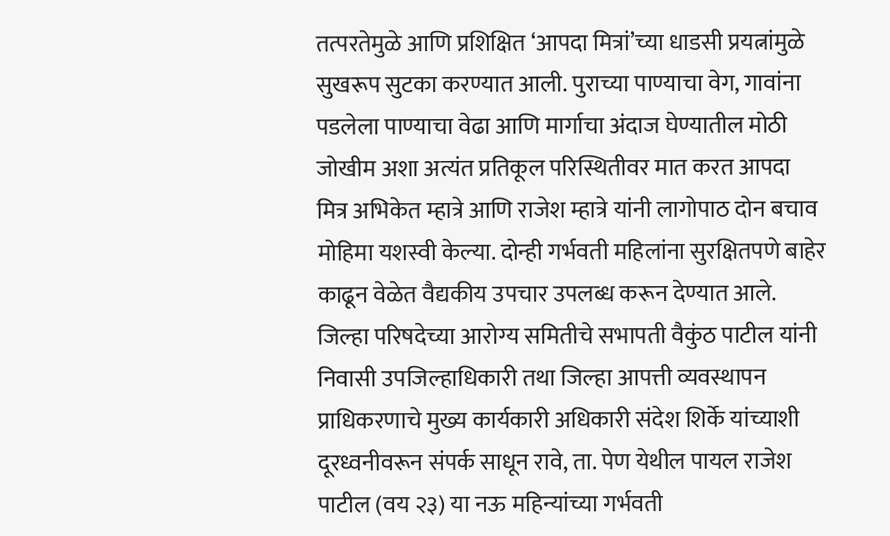तत्परतेमुळे आणि प्रशिक्षित ‘आपदा मित्रां’च्या धाडसी प्रयत्नांमुळे सुखरूप सुटका करण्यात आली. पुराच्या पाण्याचा वेग, गावांना पडलेला पाण्याचा वेढा आणि मार्गाचा अंदाज घेण्यातील मोठी जोखीम अशा अत्यंत प्रतिकूल परिस्थितीवर मात करत आपदा मित्र अभिकेत म्हात्रे आणि राजेश म्हात्रे यांनी लागोपाठ दोन बचाव मोहिमा यशस्वी केल्या. दोन्ही गर्भवती महिलांना सुरक्षितपणे बाहेर काढून वेळेत वैद्यकीय उपचार उपलब्ध करून देण्यात आले.
जिल्हा परिषदेच्या आरोग्य समितीचे सभापती वैकुंठ पाटील यांनी निवासी उपजिल्हाधिकारी तथा जिल्हा आपत्ती व्यवस्थापन प्राधिकरणाचे मुख्य कार्यकारी अधिकारी संदेश शिर्के यांच्याशी दूरध्वनीवरून संपर्क साधून रावे, ता. पेण येथील पायल राजेश पाटील (वय २३) या नऊ महिन्यांच्या गर्भवती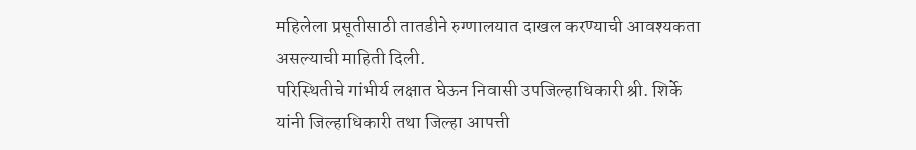महिलेला प्रसूतीसाठी तातडीने रुग्णालयात दाखल करण्याची आवश्यकता असल्याची माहिती दिली.
परिस्थितीचे गांभीर्य लक्षात घेऊन निवासी उपजिल्हाधिकारी श्री. शिर्के यांनी जिल्हाधिकारी तथा जिल्हा आपत्ती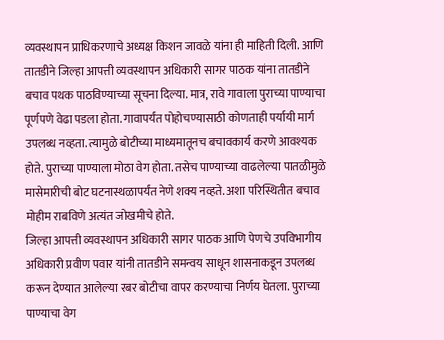व्यवस्थापन प्राधिकरणाचे अध्यक्ष किशन जावळे यांना ही माहिती दिली. आणि तातडीने जिल्हा आपत्ती व्यवस्थापन अधिकारी सागर पाठक यांना तातडीने बचाव पथक पाठविण्याच्या सूचना दिल्या. मात्र, रावे गावाला पुराच्या पाण्याचा पूर्णपणे वेढा पडला होता. गावापर्यंत पोहोचण्यासाठी कोणताही पर्यायी मार्ग उपलब्ध नव्हता. त्यामुळे बोटीच्या माध्यमातूनच बचावकार्य करणे आवश्यक होते. पुराच्या पाण्याला मोठा वेग होता. तसेच पाण्याच्या वाढलेल्या पातळीमुळे मासेमारीची बोट घटनास्थळापर्यंत नेणे शक्य नव्हते. अशा परिस्थितीत बचाव मोहीम राबविणे अत्यंत जोखमीचे होते.
जिल्हा आपत्ती व्यवस्थापन अधिकारी सागर पाठक आणि पेणचे उपविभागीय अधिकारी प्रवीण पवार यांनी तातडीने समन्वय साधून शासनाकडून उपलब्ध करून देण्यात आलेल्या रबर बोटीचा वापर करण्याचा निर्णय घेतला. पुराच्या पाण्याचा वेग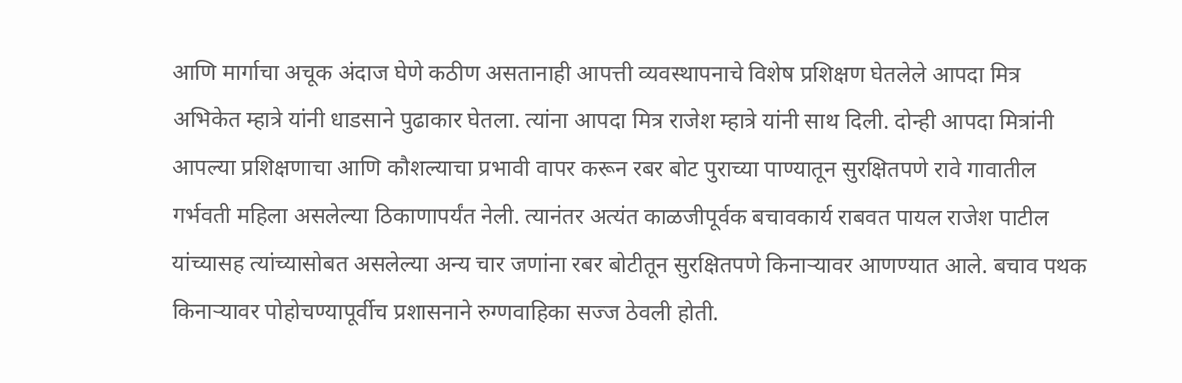आणि मार्गाचा अचूक अंदाज घेणे कठीण असतानाही आपत्ती व्यवस्थापनाचे विशेष प्रशिक्षण घेतलेले आपदा मित्र अभिकेत म्हात्रे यांनी धाडसाने पुढाकार घेतला. त्यांना आपदा मित्र राजेश म्हात्रे यांनी साथ दिली. दोन्ही आपदा मित्रांनी आपल्या प्रशिक्षणाचा आणि कौशल्याचा प्रभावी वापर करून रबर बोट पुराच्या पाण्यातून सुरक्षितपणे रावे गावातील गर्भवती महिला असलेल्या ठिकाणापर्यंत नेली. त्यानंतर अत्यंत काळजीपूर्वक बचावकार्य राबवत पायल राजेश पाटील यांच्यासह त्यांच्यासोबत असलेल्या अन्य चार जणांना रबर बोटीतून सुरक्षितपणे किनाऱ्यावर आणण्यात आले. बचाव पथक किनाऱ्यावर पोहोचण्यापूर्वीच प्रशासनाने रुग्णवाहिका सज्ज ठेवली होती.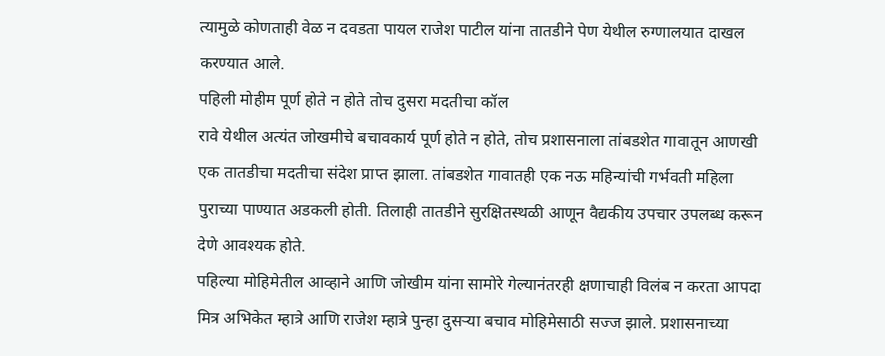त्यामुळे कोणताही वेळ न दवडता पायल राजेश पाटील यांना तातडीने पेण येथील रुग्णालयात दाखल करण्यात आले.
पहिली मोहीम पूर्ण होते न होते तोच दुसरा मदतीचा कॉल
रावे येथील अत्यंत जोखमीचे बचावकार्य पूर्ण होते न होते, तोच प्रशासनाला तांबडशेत गावातून आणखी एक तातडीचा मदतीचा संदेश प्राप्त झाला. तांबडशेत गावातही एक नऊ महिन्यांची गर्भवती महिला पुराच्या पाण्यात अडकली होती. तिलाही तातडीने सुरक्षितस्थळी आणून वैद्यकीय उपचार उपलब्ध करून देणे आवश्यक होते.
पहिल्या मोहिमेतील आव्हाने आणि जोखीम यांना सामोरे गेल्यानंतरही क्षणाचाही विलंब न करता आपदा मित्र अभिकेत म्हात्रे आणि राजेश म्हात्रे पुन्हा दुसऱ्या बचाव मोहिमेसाठी सज्ज झाले. प्रशासनाच्या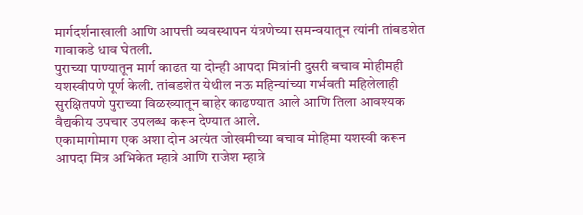मार्गदर्शनाखाली आणि आपत्ती व्यवस्थापन यंत्रणेच्या समन्वयातून त्यांनी तांबडशेत गावाकडे धाव घेतली.
पुराच्या पाण्यातून मार्ग काढत या दोन्ही आपदा मित्रांनी दुसरी बचाव मोहीमही यशस्वीपणे पूर्ण केली. तांबडशेत येथील नऊ महिन्यांच्या गर्भवती महिलेलाही सुरक्षितपणे पुराच्या विळख्यातून बाहेर काढण्यात आले आणि तिला आवश्यक वैद्यकीय उपचार उपलब्ध करून देण्यात आले.
एकामागोमाग एक अशा दोन अत्यंत जोखमीच्या बचाव मोहिमा यशस्वी करून आपदा मित्र अभिकेत म्हात्रे आणि राजेश म्हात्रे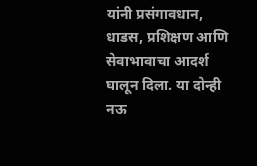यांनी प्रसंगावधान, धाडस, प्रशिक्षण आणि सेवाभावाचा आदर्श घालून दिला. या दोन्ही नऊ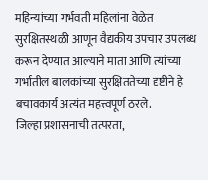महिन्यांच्या गर्भवती महिलांना वेळेत सुरक्षितस्थळी आणून वैद्यकीय उपचार उपलब्ध करून देण्यात आल्याने माता आणि त्यांच्या गर्भातील बालकांच्या सुरक्षिततेच्या दृष्टीने हे बचावकार्य अत्यंत महत्त्वपूर्ण ठरले.
जिल्हा प्रशासनाची तत्परता,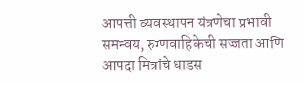आपत्ती व्यवस्थापन यंत्रणेचा प्रभावी समन्वय, रुग्णवाहिकेची सज्जता आणि आपदा मित्रांचे धाडस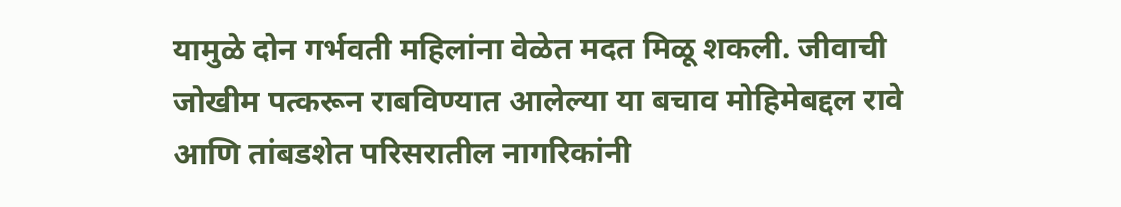यामुळे दोन गर्भवती महिलांना वेळेत मदत मिळू शकली. जीवाची जोखीम पत्करून राबविण्यात आलेल्या या बचाव मोहिमेबद्दल रावे आणि तांबडशेत परिसरातील नागरिकांनी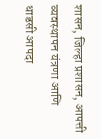शासन, जिल्हा प्रशासन, आपत्ती व्यवस्थापन यंत्रणा आणि धाडसी आपदा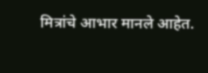मित्रांचे आभार मानले आहेत.